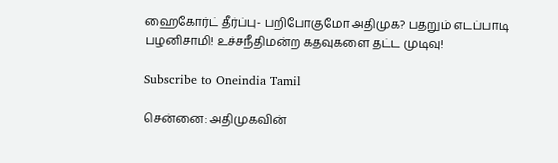ஹைகோர்ட் தீர்ப்பு- பறிபோகுமோ அதிமுக? பதறும் எடப்பாடி பழனிசாமி! உச்சநீதிமன்ற கதவுகளை தட்ட முடிவு!

Subscribe to Oneindia Tamil

சென்னை: அதிமுகவின்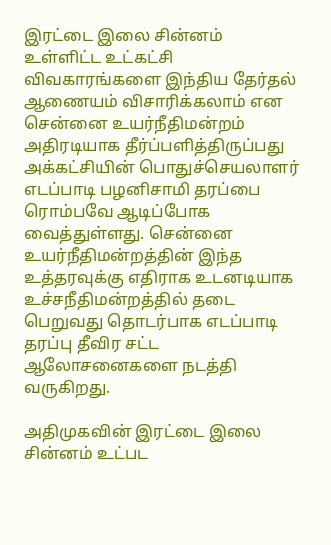இரட்டை இலை சின்னம் உள்ளிட்ட உட்கட்சி விவகாரங்களை இந்திய தேர்தல் ஆணையம் விசாரிக்கலாம் என சென்னை உயர்நீதிமன்றம் அதிரடியாக தீர்ப்பளித்திருப்பது அக்கட்சியின் பொதுச்செயலாளர் எடப்பாடி பழனிசாமி தரப்பை ரொம்பவே ஆடிப்போக வைத்துள்ளது. சென்னை உயர்நீதிமன்றத்தின் இந்த உத்தரவுக்கு எதிராக உடனடியாக உச்சநீதிமன்றத்தில் தடை பெறுவது தொடர்பாக எடப்பாடி தரப்பு தீவிர சட்ட ஆலோசனைகளை நடத்தி வருகிறது.

அதிமுகவின் இரட்டை இலை சின்னம் உட்பட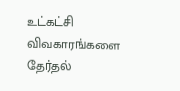உட்கட்சி விவகாரங்களை தேர்தல்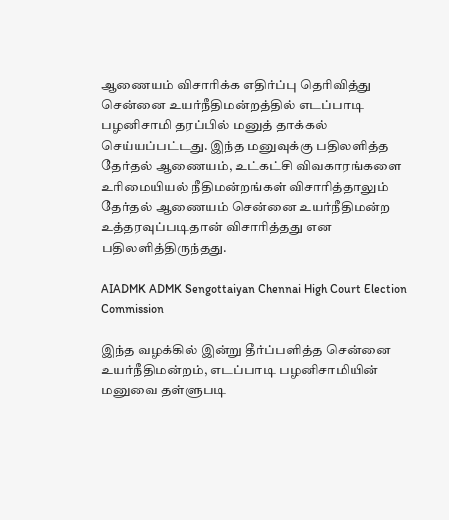ஆணையம் விசாரிக்க எதிர்ப்பு தெரிவித்து சென்னை உயர்நீதிமன்றத்தில் எடப்பாடி பழனிசாமி தரப்பில் மனுத் தாக்கல் செய்யப்பட்டது. இந்த மனுவுக்கு பதிலளித்த தேர்தல் ஆணையம், உட்கட்சி விவகாரங்களை உரிமையியல் நீதிமன்றங்கள் விசாரித்தாலும் தேர்தல் ஆணையம் சென்னை உயர்நீதிமன்ற உத்தரவுப்படிதான் விசாரித்தது என பதிலளித்திருந்தது.

AIADMK ADMK Sengottaiyan Chennai High Court Election Commission

இந்த வழக்கில் இன்று தீர்ப்பளித்த சென்னை உயர்நீதிமன்றம், எடப்பாடி பழனிசாமியின் மனுவை தள்ளுபடி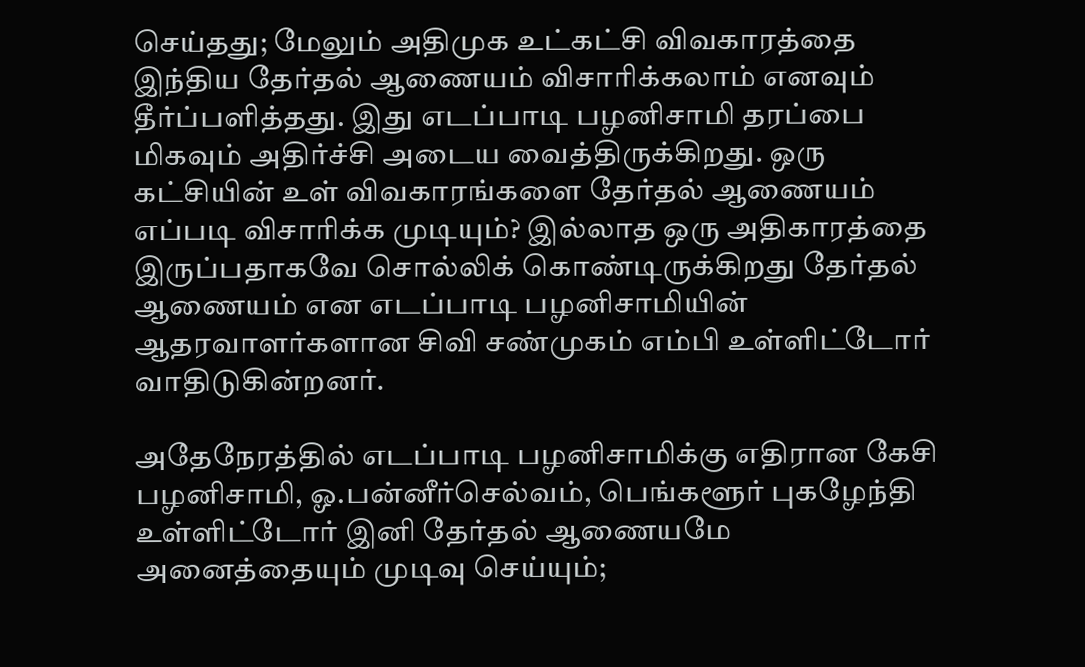செய்தது; மேலும் அதிமுக உட்கட்சி விவகாரத்தை இந்திய தேர்தல் ஆணையம் விசாரிக்கலாம் எனவும் தீர்ப்பளித்தது. இது எடப்பாடி பழனிசாமி தரப்பை மிகவும் அதிர்ச்சி அடைய வைத்திருக்கிறது. ஒரு கட்சியின் உள் விவகாரங்களை தேர்தல் ஆணையம் எப்படி விசாரிக்க முடியும்? இல்லாத ஒரு அதிகாரத்தை இருப்பதாகவே சொல்லிக் கொண்டிருக்கிறது தேர்தல் ஆணையம் என எடப்பாடி பழனிசாமியின் ஆதரவாளர்களான சிவி சண்முகம் எம்பி உள்ளிட்டோர் வாதிடுகின்றனர்.

அதேநேரத்தில் எடப்பாடி பழனிசாமிக்கு எதிரான கேசி பழனிசாமி, ஓ.பன்னீர்செல்வம், பெங்களூர் புகழேந்தி உள்ளிட்டோர் இனி தேர்தல் ஆணையமே அனைத்தையும் முடிவு செய்யும்;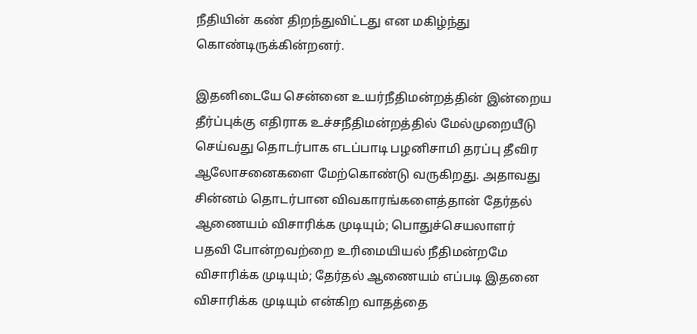நீதியின் கண் திறந்துவிட்டது என மகிழ்ந்து கொண்டிருக்கின்றனர்.

இதனிடையே சென்னை உயர்நீதிமன்றத்தின் இன்றைய தீர்ப்புக்கு எதிராக உச்சநீதிமன்றத்தில் மேல்முறையீடு செய்வது தொடர்பாக எடப்பாடி பழனிசாமி தரப்பு தீவிர ஆலோசனைகளை மேற்கொண்டு வருகிறது. அதாவது சின்னம் தொடர்பான விவகாரங்களைத்தான் தேர்தல் ஆணையம் விசாரிக்க முடியும்; பொதுச்செயலாளர் பதவி போன்றவற்றை உரிமையியல் நீதிமன்றமே விசாரிக்க முடியும்; தேர்தல் ஆணையம் எப்படி இதனை விசாரிக்க முடியும் என்கிற வாதத்தை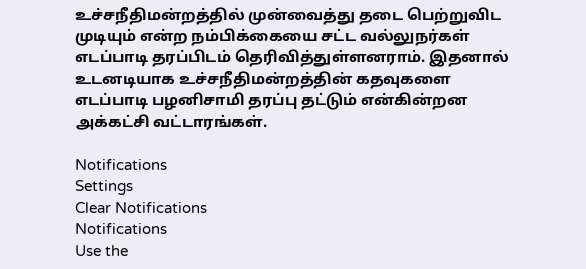உச்சநீதிமன்றத்தில் முன்வைத்து தடை பெற்றுவிட முடியும் என்ற நம்பிக்கையை சட்ட வல்லுநர்கள் எடப்பாடி தரப்பிடம் தெரிவித்துள்ளனராம். இதனால் உடனடியாக உச்சநீதிமன்றத்தின் கதவுகளை எடப்பாடி பழனிசாமி தரப்பு தட்டும் என்கின்றன அக்கட்சி வட்டாரங்கள்.

Notifications
Settings
Clear Notifications
Notifications
Use the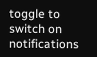toggle to switch on notifications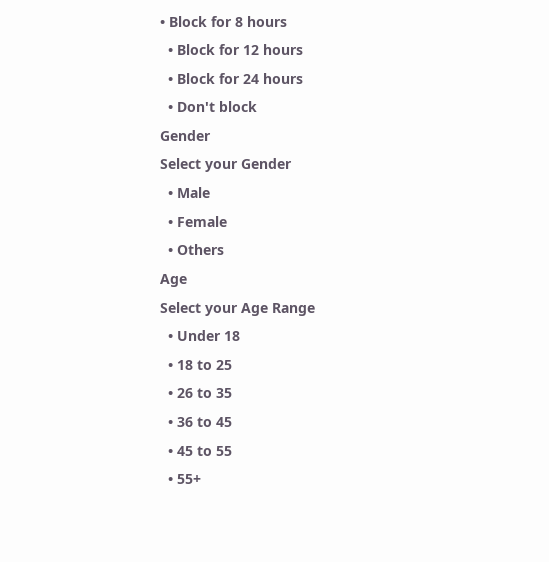• Block for 8 hours
  • Block for 12 hours
  • Block for 24 hours
  • Don't block
Gender
Select your Gender
  • Male
  • Female
  • Others
Age
Select your Age Range
  • Under 18
  • 18 to 25
  • 26 to 35
  • 36 to 45
  • 45 to 55
  • 55+